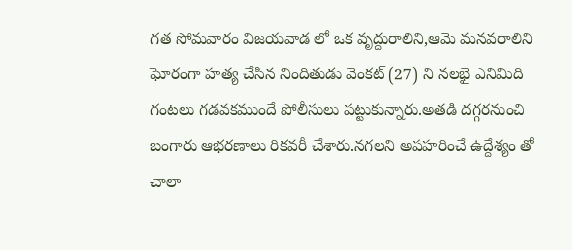గత సోమవారం విజయవాడ లో ఒక వృద్దురాలిని,ఆమె మనవరాలిని ఘోరంగా హత్య చేసిన నిందితుడు వెంకట్ (27) ని నలభై ఎనిమిది గంటలు గడవకముందే పోలీసులు పట్టుకున్నారు.అతడి దగ్గరనుంచి బంగారు ఆభరణాలు రికవరీ చేశారు.నగలని అపహరించే ఉద్దేశ్యం తో చాలా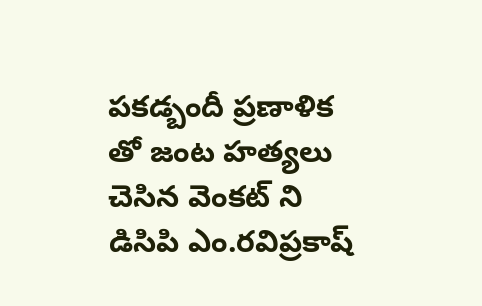పకడ్బందీ ప్రణాళిక తో జంట హత్యలు చెసిన వెంకట్ ని డిసిపి ఎం.రవిప్రకాష్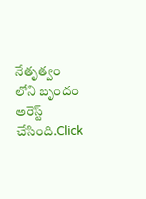నేతృత్వం లోని బృందం అరెస్ట్ చేసింది.Click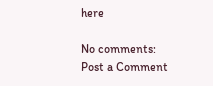here

No comments:
Post a Comment